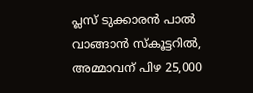പ്ലസ് ടുക്കാരൻ പാല്‍ വാങ്ങാന്‍ സ്‌കൂട്ടറിൽ, അമ്മാവന് പിഴ 25,000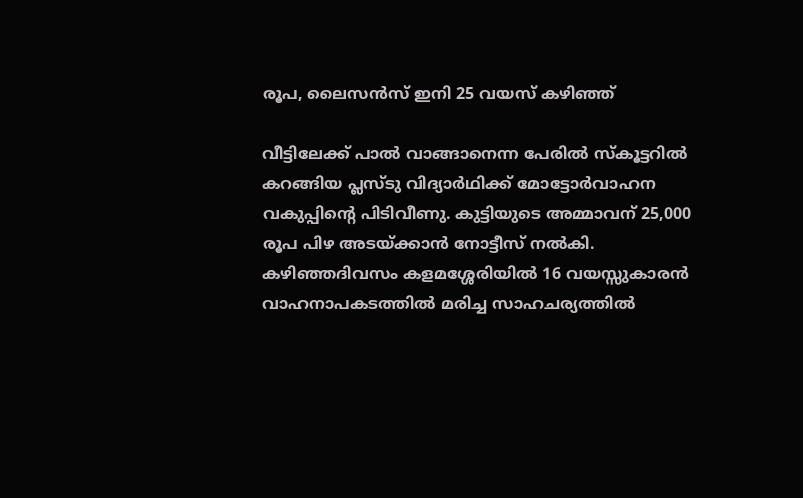രൂപ, ലൈസൻസ് ഇനി 25 വയസ് കഴിഞ്ഞ്

വീട്ടിലേക്ക് പാൽ വാങ്ങാനെന്ന പേരിൽ സ്കൂട്ടറിൽ കറങ്ങിയ പ്ലസ്ടു വിദ്യാർഥിക്ക് മോട്ടോർവാഹന വകുപ്പിന്റെ പിടിവീണു. കുട്ടിയുടെ അമ്മാവന് 25,000 രൂപ പിഴ അടയ്ക്കാൻ നോട്ടീസ് നൽകി. കഴിഞ്ഞദിവസം കളമശ്ശേരിയിൽ 16 വയസ്സുകാരൻ വാഹനാപകടത്തിൽ മരിച്ച സാഹചര്യത്തിൽ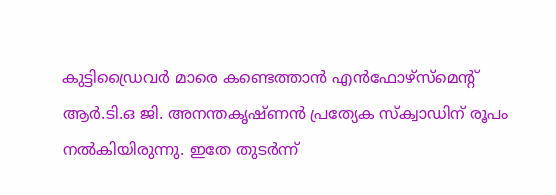കുട്ടിഡ്രൈവർ മാരെ കണ്ടെത്താൻ എൻഫോഴ്സ്മെന്റ് ആർ.ടി.ഒ ജി. അനന്തകൃഷ്ണൻ പ്രത്യേക സ്ക്വാഡിന് രൂപം നൽകിയിരുന്നു. ഇതേ തുടർന്ന്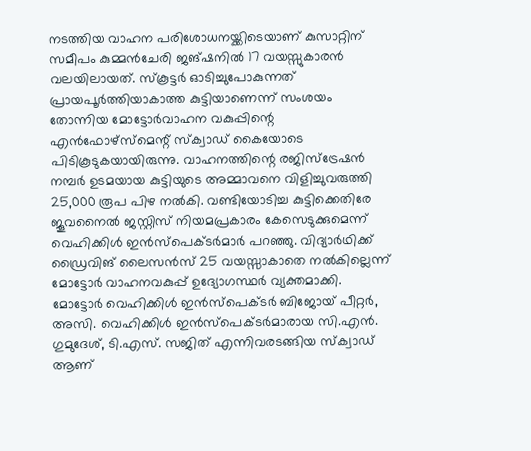നടത്തിയ വാഹന പരിശോധനയ്ക്കിടെയാണ് കുസാറ്റിന് സമീപം കുമ്മൻചേരി ജങ്ഷനിൽ 17 വയസ്സുകാരൻ വലയിലായത്. സ്കൂട്ടർ ഓടിച്ചുപോകുന്നത് പ്രായപൂർത്തിയാകാത്ത കുട്ടിയാണെന്ന് സംശയം തോന്നിയ മോട്ടോർവാഹന വകുപ്പിന്റെ എൻഫോഴ്സ്മെന്റ് സ്ക്വാഡ് കൈയോടെ പിടികൂടുകയായിരുന്നു. വാഹനത്തിന്റെ രജിസ്ട്രേഷൻ നമ്പർ ഉടമയായ കുട്ടിയുടെ അമ്മാവനെ വിളിച്ചുവരുത്തി 25,000 രൂപ പിഴ നൽകി. വണ്ടിയോടിച്ച കുട്ടിക്കെതിരേ ജൂവനൈൽ ജസ്റ്റിസ് നിയമപ്രകാരം കേസെടുക്കുമെന്ന് വെഹിക്കിൾ ഇൻസ്പെക്ടർമാർ പറഞ്ഞു. വിദ്യാർഥിക്ക് ഡ്രൈവിങ് ലൈസൻസ് 25 വയസ്സാകാതെ നൽകില്ലെന്ന് മോട്ടോർ വാഹനവകുപ്പ് ഉദ്യോഗസ്ഥർ വ്യക്തമാക്കി. മോട്ടോർ വെഹിക്കിൾ ഇൻസ്പെക്ടർ ബിജോയ് പീറ്റർ, അസി. വെഹിക്കിൾ ഇൻസ്പെക്ടർമാരായ സി.എൻ. ഗുമുദേശ്, ടി.എസ്. സജിത് എന്നിവരടങ്ങിയ സ്ക്വാഡ് ആണ്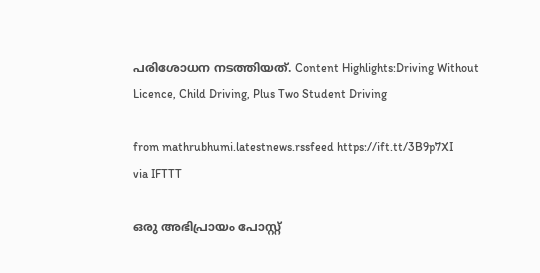പരിശോധന നടത്തിയത്. Content Highlights:Driving Without Licence, Child Driving, Plus Two Student Driving

from mathrubhumi.latestnews.rssfeed https://ift.tt/3B9p7XI
via IFTTT

ഒരു അഭിപ്രായം പോസ്റ്റ്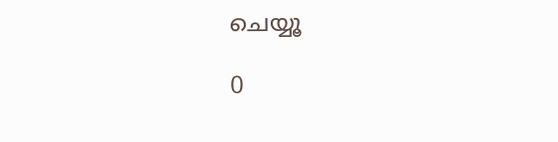ചെയ്യൂ

0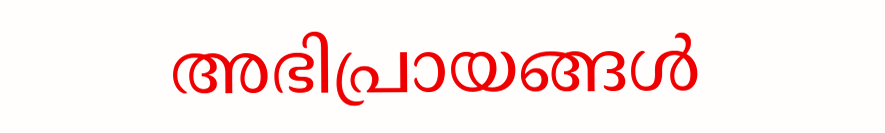അഭിപ്രായങ്ങള്‍